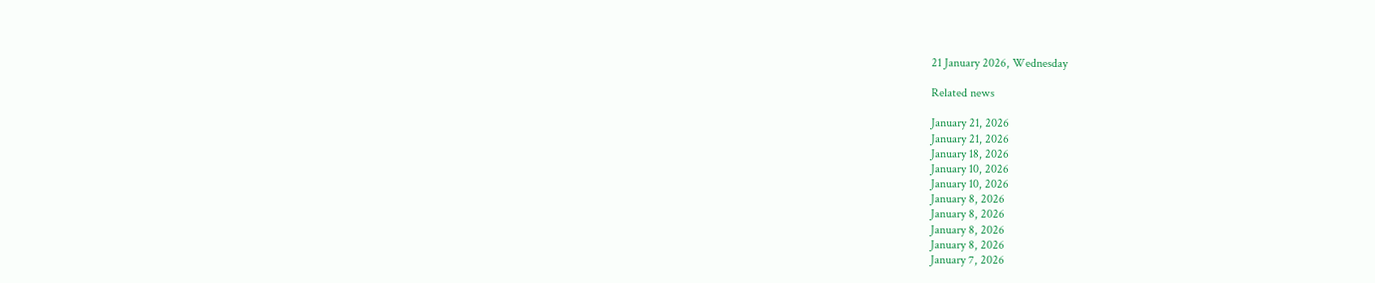21 January 2026, Wednesday

Related news

January 21, 2026
January 21, 2026
January 18, 2026
January 10, 2026
January 10, 2026
January 8, 2026
January 8, 2026
January 8, 2026
January 8, 2026
January 7, 2026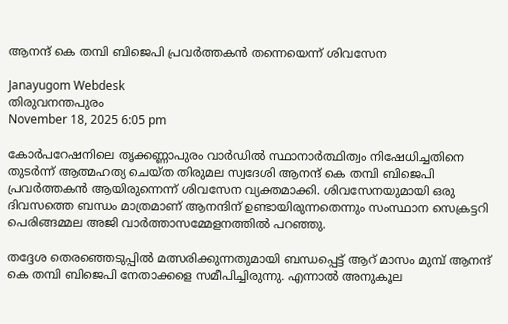ആനന്ദ് കെ തമ്പി ബിജെപി പ്രവര്‍ത്തകൻ തന്നെയെന്ന് ശിവസേന

Janayugom Webdesk
തിരുവനന്തപുരം
November 18, 2025 6:05 pm

കോര്‍പറേഷനിലെ തൃക്കണ്ണാപുരം വാര്‍ഡില്‍ സ്ഥാനാര്‍ത്ഥിത്വം നിഷേധിച്ചതിനെ തുടര്‍ന്ന് ആത്മഹത്യ ചെയ്ത തിരുമല സ്വദേശി ആനന്ദ് കെ തമ്പി ബിജെപി പ്രവര്‍ത്തകൻ ആയിരുന്നെന്ന് ശിവസേന വ്യക്തമാക്കി. ശിവസേനയുമായി ഒരു ദിവസത്തെ ബന്ധം മാത്രമാണ് ആനന്ദിന് ഉണ്ടായിരുന്നതെന്നും സംസ്ഥാന സെക്രട്ടറി പെരിങ്ങമ്മല അജി വാര്‍ത്താസമ്മേളനത്തില്‍ പറഞ്ഞു.

തദ്ദേശ തെരഞ്ഞെടുപ്പില്‍ മത്സരിക്കുന്നതുമായി ബന്ധപ്പെട്ട് ആറ് മാസം മുമ്പ് ആനന്ദ് കെ തമ്പി ബിജെപി നേതാക്കളെ സമീപിച്ചിരുന്നു. എന്നാല്‍ അനുകൂല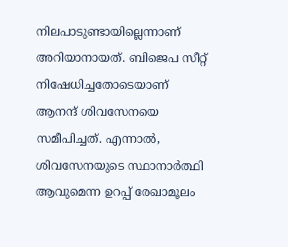നിലപാടുണ്ടായില്ലെന്നാണ് അറിയാനായത്. ബിജെപ സീറ്റ് നിഷേധിച്ചതോടെയാണ് ആനന്ദ് ശിവസേനയെ സമീപിച്ചത്. എന്നാല്‍, ശിവസേനയുടെ സ്ഥാനാര്‍ത്ഥി ആവുമെന്ന ഉറപ്പ് രേഖാമൂലം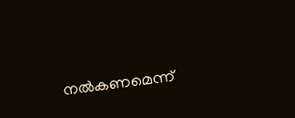നല്‍കണമെന്ന്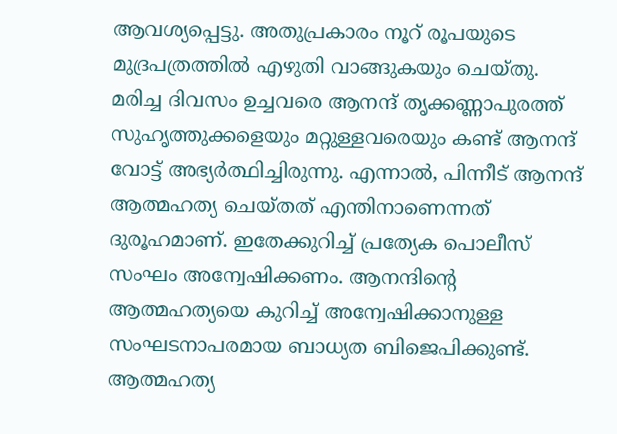ആവശ്യപ്പെട്ടു. അതുപ്രകാരം നൂറ് രൂപയുടെ മുദ്രപത്രത്തില്‍ എഴുതി വാങ്ങുകയും ചെയ്തു. മരിച്ച ദിവസം ഉച്ചവരെ ആനന്ദ് തൃക്കണ്ണാപുരത്ത് സുഹൃത്തുക്കളെയും മറ്റുള്ളവരെയും കണ്ട് ആനന്ദ് വോട്ട് അഭ്യര്‍ത്ഥിച്ചിരുന്നു. എന്നാല്‍, പിന്നീട് ആനന്ദ് ആത്മഹത്യ ചെയ്തത് എന്തിനാണെന്നത് ദുരൂഹമാണ്. ഇതേക്കുറിച്ച് പ്രത്യേക പൊലീസ് സംഘം അന്വേഷിക്കണം. ആനന്ദിന്റെ ആത്മഹത്യയെ കുറിച്ച് അന്വേഷിക്കാനുള്ള സംഘടനാപരമായ ബാധ്യത ബിജെപിക്കുണ്ട്. ആത്മഹത്യ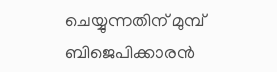ചെയ്യുന്നതിന് മുമ്പ് ബിജെപിക്കാരൻ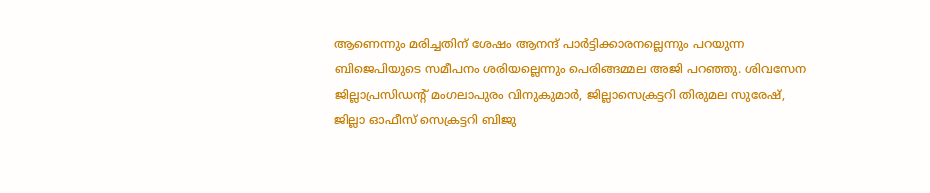ആണെന്നും മരിച്ചതിന് ശേഷം ആനന്ദ് പാര്‍ട്ടിക്കാരനല്ലെന്നും പറയുന്ന ബിജെപിയുടെ സമീപനം ശരിയല്ലെന്നും പെരിങ്ങമ്മല അജി പറഞ്ഞു. ശിവസേന ജില്ലാപ്രസിഡന്റ് മംഗലാപുരം വിനുകുമാര്‍, ജില്ലാസെക്രട്ടറി തിരുമല സുരേഷ്, ജില്ലാ ഓഫീസ് സെക്രട്ടറി ബിജു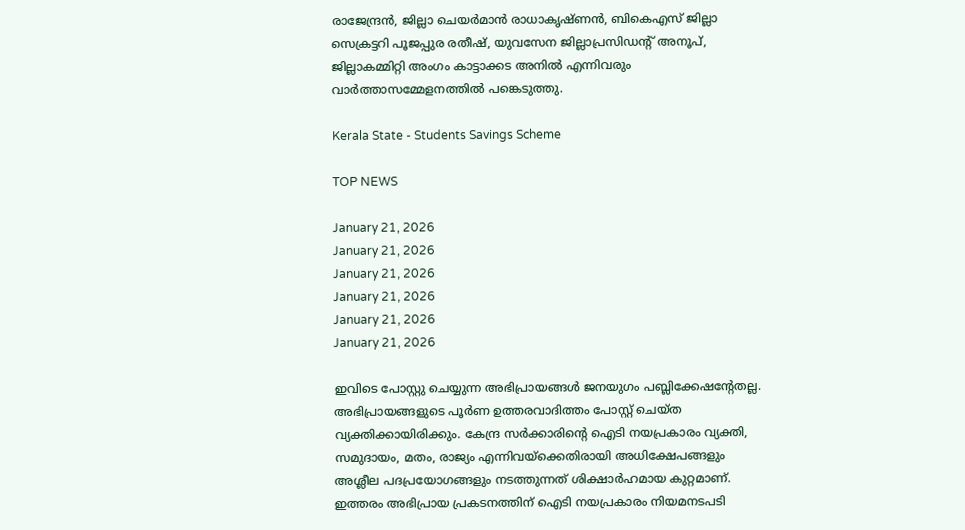രാജേന്ദ്രൻ, ജില്ലാ ചെയര്‍മാൻ രാധാകൃഷ്ണൻ, ബികെഎസ് ജില്ലാ സെക്രട്ടറി പൂജപ്പുര രതീഷ്, യുവസേന ജില്ലാപ്രസി‍ഡന്റ് അനൂപ്, ജില്ലാകമ്മിറ്റി അംഗം കാട്ടാക്കട അനില്‍ എന്നിവരും വാര്‍ത്താസമ്മേളനത്തില്‍ പങ്കെടുത്തു.

Kerala State - Students Savings Scheme

TOP NEWS

January 21, 2026
January 21, 2026
January 21, 2026
January 21, 2026
January 21, 2026
January 21, 2026

ഇവിടെ പോസ്റ്റു ചെയ്യുന്ന അഭിപ്രായങ്ങള്‍ ജനയുഗം പബ്ലിക്കേഷന്റേതല്ല. അഭിപ്രായങ്ങളുടെ പൂര്‍ണ ഉത്തരവാദിത്തം പോസ്റ്റ് ചെയ്ത വ്യക്തിക്കായിരിക്കും. കേന്ദ്ര സര്‍ക്കാരിന്റെ ഐടി നയപ്രകാരം വ്യക്തി, സമുദായം, മതം, രാജ്യം എന്നിവയ്‌ക്കെതിരായി അധിക്ഷേപങ്ങളും അശ്ലീല പദപ്രയോഗങ്ങളും നടത്തുന്നത് ശിക്ഷാര്‍ഹമായ കുറ്റമാണ്. ഇത്തരം അഭിപ്രായ പ്രകടനത്തിന് ഐടി നയപ്രകാരം നിയമനടപടി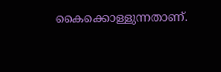കൈക്കൊള്ളുന്നതാണ്.